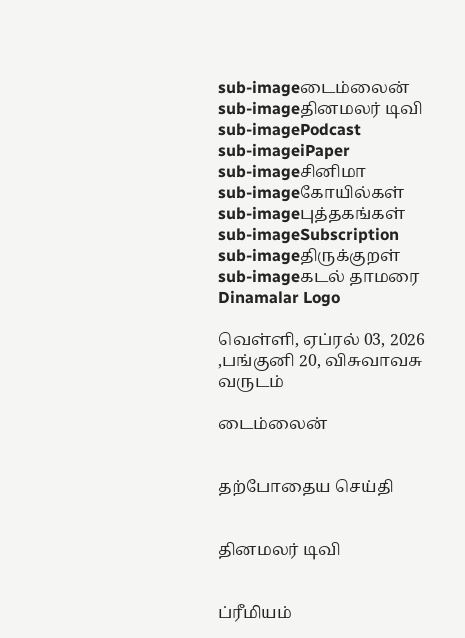sub-imageடைம்லைன்
sub-imageதினமலர் டிவி
sub-imagePodcast
sub-imageiPaper
sub-imageசினிமா
sub-imageகோயில்கள்
sub-imageபுத்தகங்கள்
sub-imageSubscription
sub-imageதிருக்குறள்
sub-imageகடல் தாமரை
Dinamalar Logo

வெள்ளி, ஏப்ரல் 03, 2026 ,பங்குனி 20, விசுவாவசு வருடம்

டைம்லைன்


தற்போதைய செய்தி


தினமலர் டிவி


ப்ரீமியம்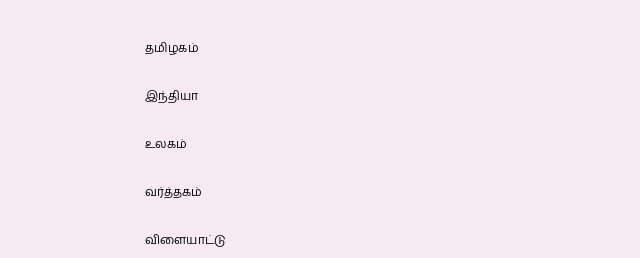தமிழகம்


இந்தியா


உலகம்


வர்த்தகம்


விளையாட்டு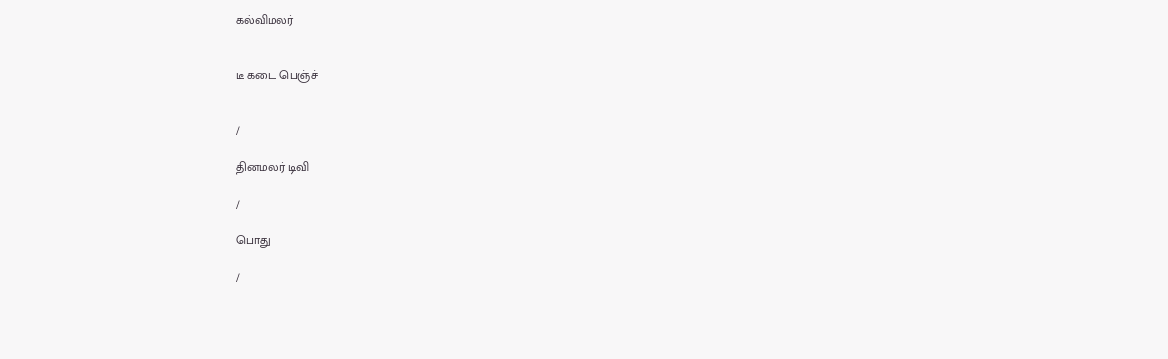கல்விமலர்


டீ கடை பெஞ்ச்


/

தினமலர் டிவி

/

பொது

/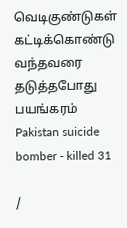வெடிகுண்டுகள் கட்டிக்கொண்டு வந்தவரை தடுத்தபோது பயங்கரம் Pakistan suicide bomber - killed 31

/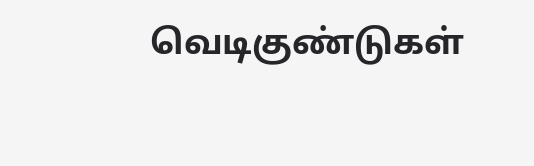வெடிகுண்டுகள்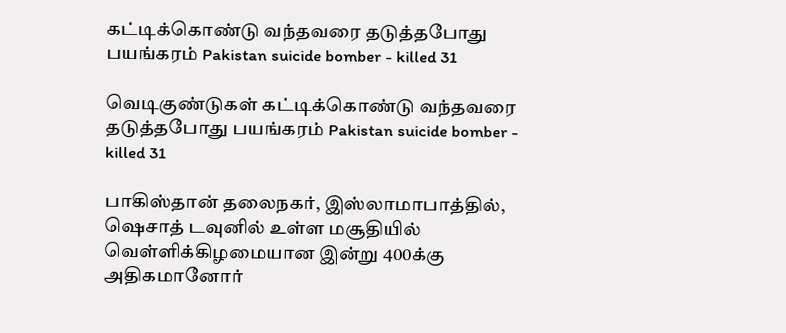கட்டிக்கொண்டு வந்தவரை தடுத்தபோது பயங்கரம் Pakistan suicide bomber - killed 31

வெடிகுண்டுகள் கட்டிக்கொண்டு வந்தவரை தடுத்தபோது பயங்கரம் Pakistan suicide bomber - killed 31

பாகிஸ்தான் தலைநகர், இஸ்லாமாபாத்தில், ஷெசாத் டவுனில் உள்ள மசூதியில் வெள்ளிக்கிழமையான இன்று 400க்கு அதிகமானோர்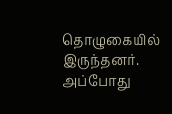தொழுகையில் இருந்தனர். அப்போது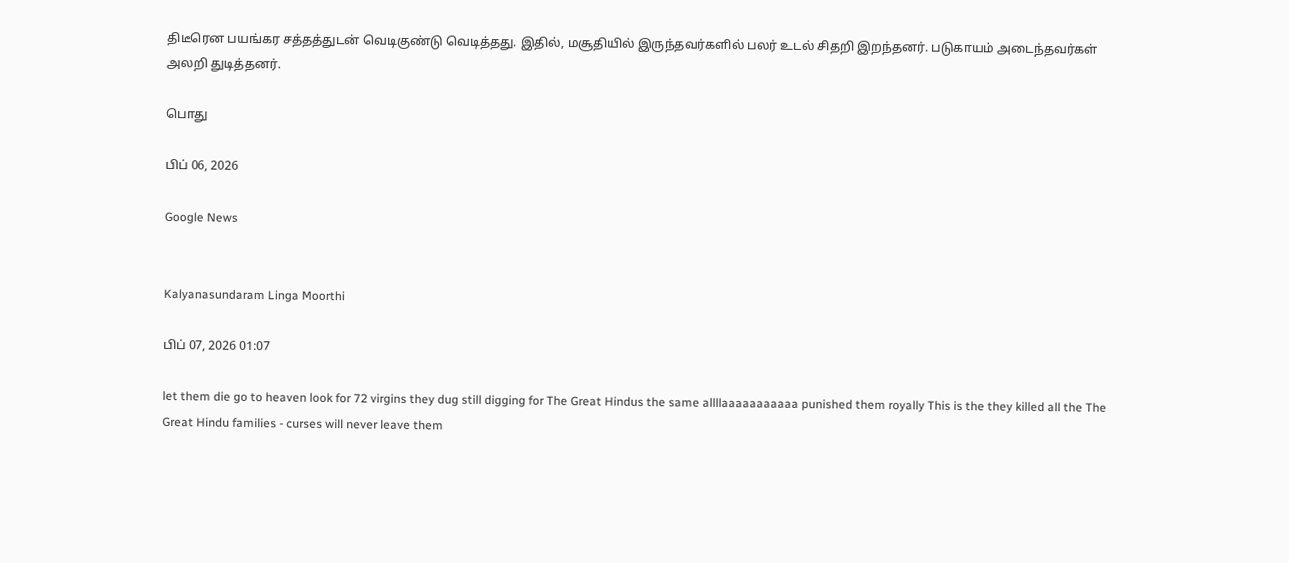திடீரென பயங்கர சத்தத்துடன் வெடிகுண்டு வெடித்தது. இதில், மசூதியில் இருந்தவர்களில் பலர் உடல் சிதறி இறந்தனர். படுகாயம் அடைந்தவர்கள் அலறி துடித்தனர்.

பொது

பிப் 06, 2026

Google News


Kalyanasundaram Linga Moorthi

பிப் 07, 2026 01:07

let them die go to heaven look for 72 virgins they dug still digging for The Great Hindus the same allllaaaaaaaaaaa punished them royally This is the they killed all the The Great Hindu families - curses will never leave them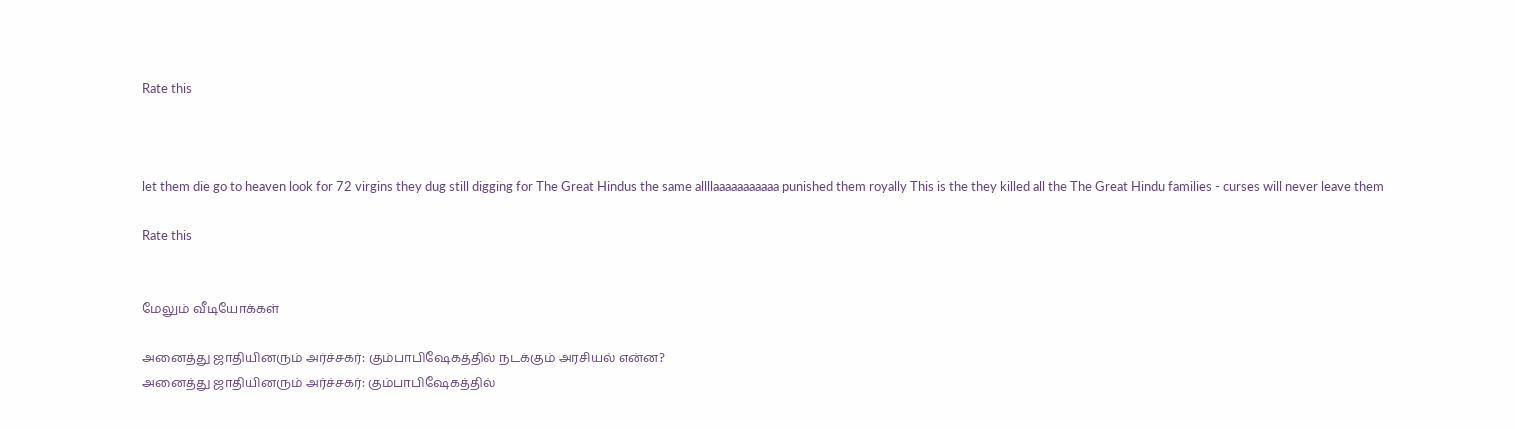Rate this



let them die go to heaven look for 72 virgins they dug still digging for The Great Hindus the same allllaaaaaaaaaaa punished them royally This is the they killed all the The Great Hindu families - curses will never leave them

Rate this


மேலும் வீடியோக்கள்

அனைத்து ஜாதியினரும் அர்ச்சகர்: கும்பாபிஷேகத்தில் நடக்கும் அரசியல் என்ன?
அனைத்து ஜாதியினரும் அர்ச்சகர்: கும்பாபிஷேகத்தில்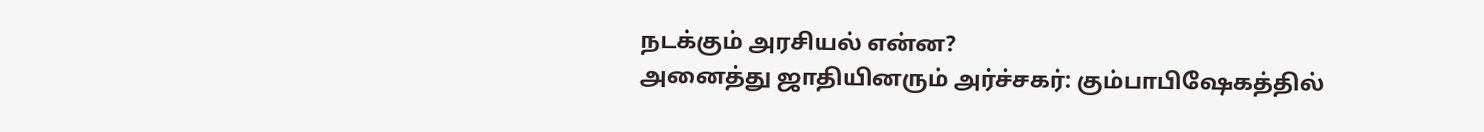நடக்கும் அரசியல் என்ன?
அனைத்து ஜாதியினரும் அர்ச்சகர்: கும்பாபிஷேகத்தில்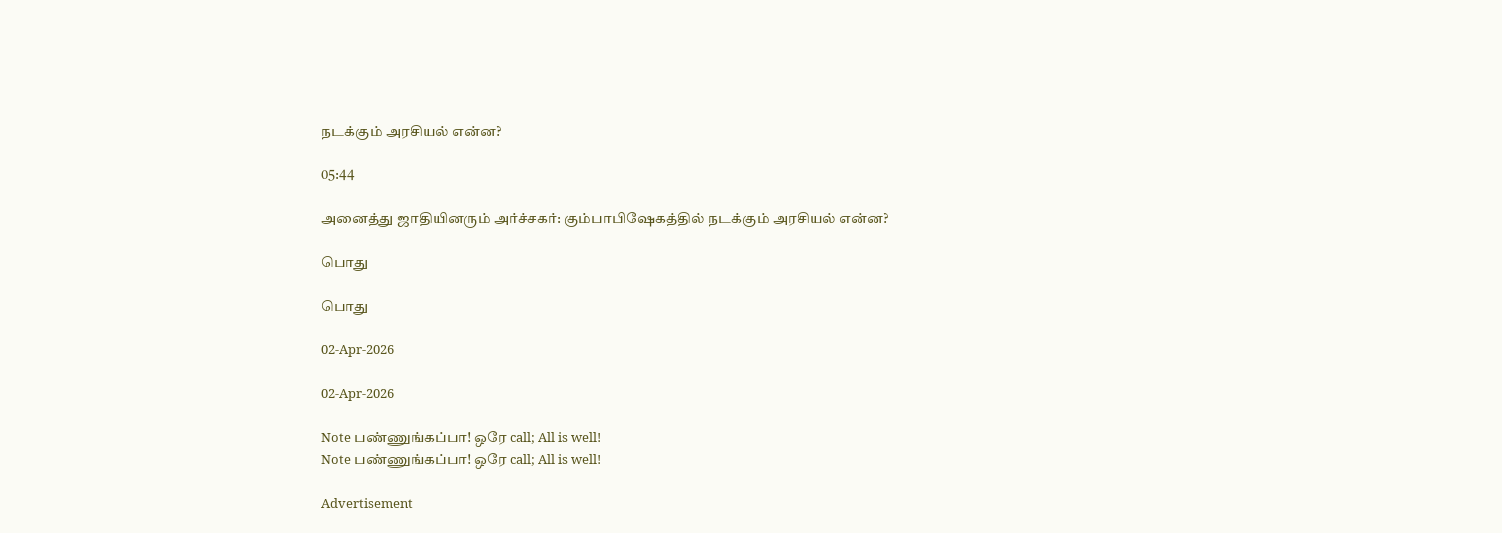நடக்கும் அரசியல் என்ன?

05:44

அனைத்து ஜாதியினரும் அர்ச்சகர்: கும்பாபிஷேகத்தில் நடக்கும் அரசியல் என்ன?

பொது

பொது

02-Apr-2026

02-Apr-2026

Note பண்ணுங்கப்பா! ஒரே call; All is well!
Note பண்ணுங்கப்பா! ஒரே call; All is well!

Advertisement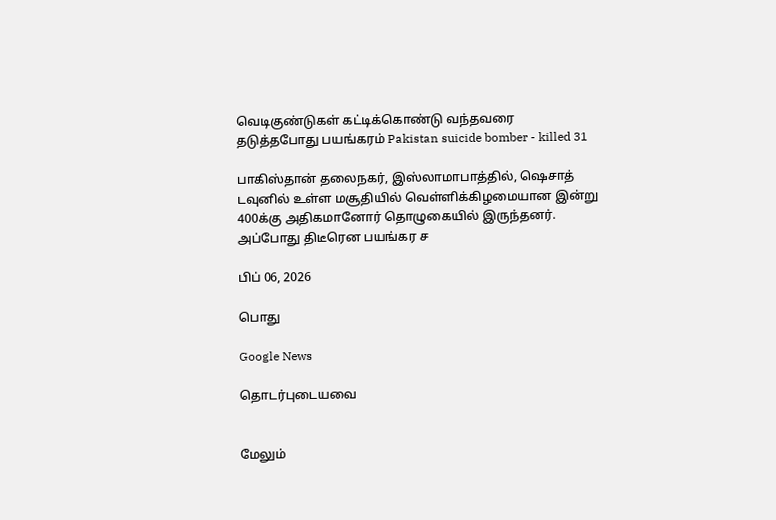வெடிகுண்டுகள் கட்டிக்கொண்டு வந்தவரை தடுத்தபோது பயங்கரம் Pakistan suicide bomber - killed 31

பாகிஸ்தான் தலைநகர், இஸ்லாமாபாத்தில், ஷெசாத் டவுனில் உள்ள மசூதியில் வெள்ளிக்கிழமையான இன்று 400க்கு அதிகமானோர் தொழுகையில் இருந்தனர். அப்போது திடீரென பயங்கர ச

பிப் 06, 2026

பொது

Google News

தொடர்புடையவை


மேலும்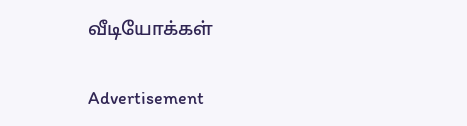வீடியோக்கள்

Advertisement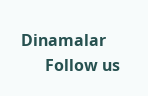Dinamalar
      Follow us